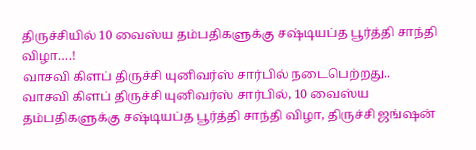திருச்சியில் 10 வைஸ்ய தம்பதிகளுக்கு சஷ்டியப்த பூர்த்தி சாந்தி விழா….!
வாசவி கிளப் திருச்சி யுனிவர்ஸ் சார்பில் நடைபெற்றது..
வாசவி கிளப் திருச்சி யுனிவர்ஸ் சார்பில், 10 வைஸ்ய தம்பதிகளுக்கு சஷ்டியப்த பூர்த்தி சாந்தி விழா, திருச்சி ஜங்ஷன்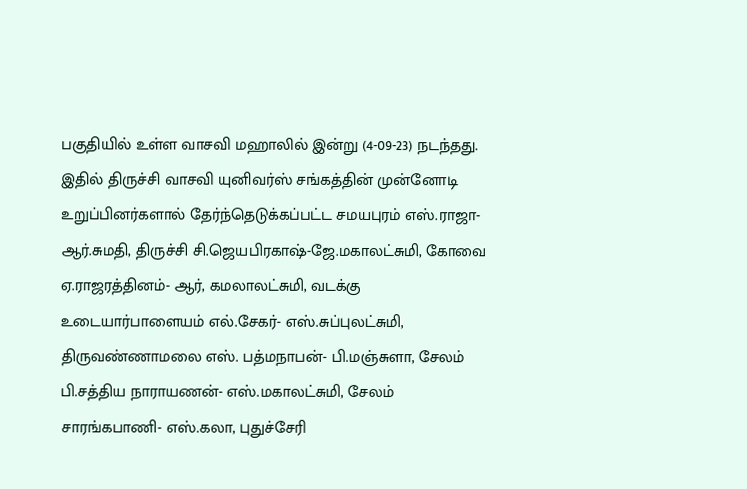பகுதியில் உள்ள வாசவி மஹாலில் இன்று (4-09-23) நடந்தது. இதில் திருச்சி வாசவி யுனிவர்ஸ் சங்கத்தின் முன்னோடி உறுப்பினர்களால் தேர்ந்தெடுக்கப்பட்ட சமயபுரம் எஸ்.ராஜா- ஆர்.சுமதி, திருச்சி சி.ஜெயபிரகாஷ்-ஜே.மகாலட்சுமி, கோவை ஏ.ராஜரத்தினம்- ஆர், கமலாலட்சுமி, வடக்கு உடையார்பாளையம் எல்.சேகர்- எஸ்.சுப்புலட்சுமி, திருவண்ணாமலை எஸ். பத்மநாபன்- பி.மஞ்சுளா, சேலம் பி.சத்திய நாராயணன்- எஸ்.மகாலட்சுமி, சேலம் சாரங்கபாணி- எஸ்.கலா, புதுச்சேரி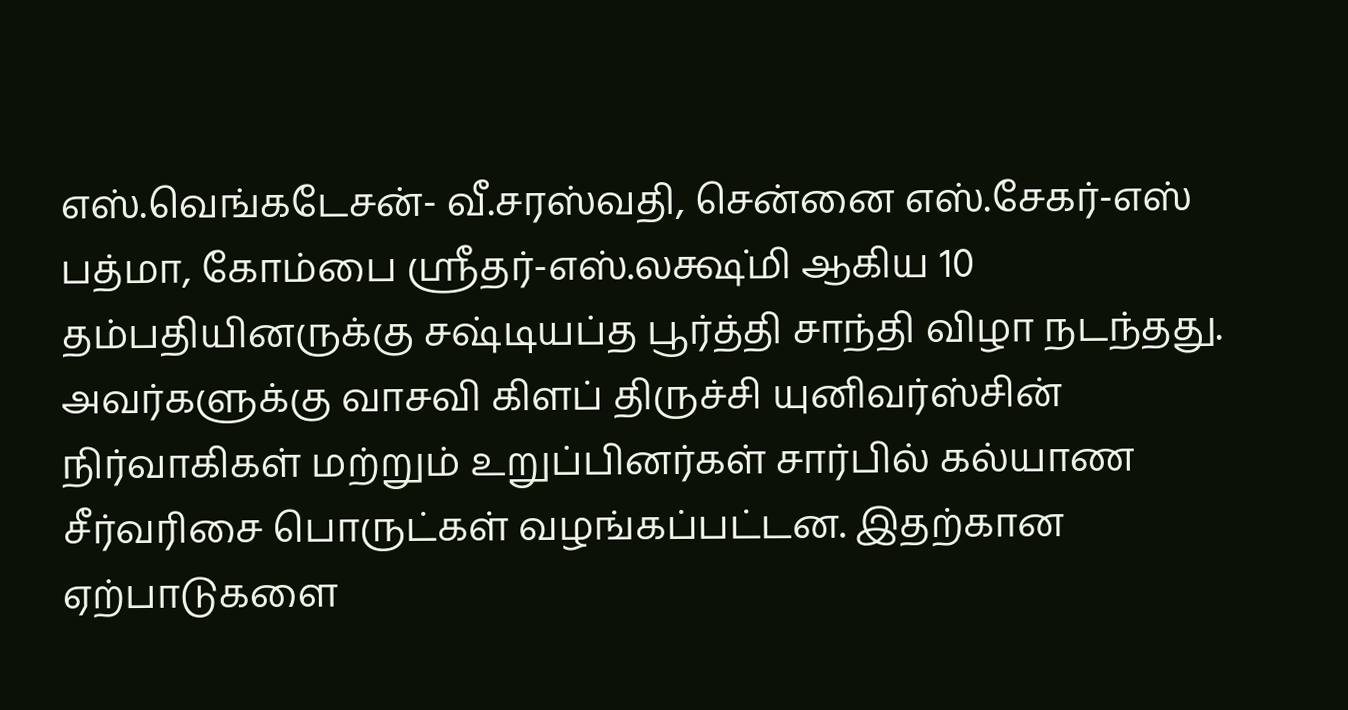எஸ்.வெங்கடேசன்- வீ.சரஸ்வதி, சென்னை எஸ்.சேகர்-எஸ் பத்மா, கோம்பை ஸ்ரீதர்-எஸ்.லக்ஷ்மி ஆகிய 10 தம்பதியினருக்கு சஷ்டியப்த பூர்த்தி சாந்தி விழா நடந்தது. அவர்களுக்கு வாசவி கிளப் திருச்சி யுனிவர்ஸ்சின் நிர்வாகிகள் மற்றும் உறுப்பினர்கள் சார்பில் கல்யாண சீர்வரிசை பொருட்கள் வழங்கப்பட்டன. இதற்கான ஏற்பாடுகளை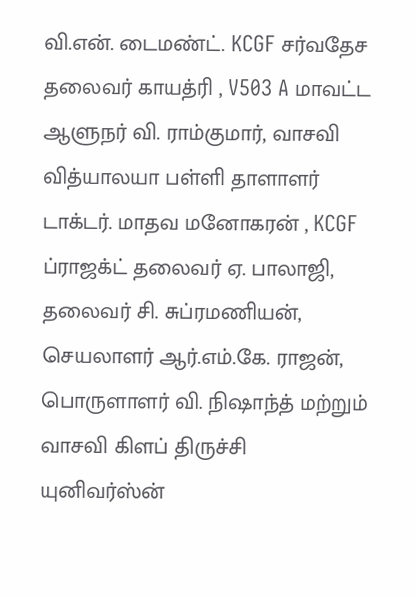வி.என். டைமண்ட். KCGF சர்வதேச தலைவர் காயத்ரி , V503 A மாவட்ட ஆளுநர் வி. ராம்குமார், வாசவி வித்யாலயா பள்ளி தாளாளர் டாக்டர். மாதவ மனோகரன் , KCGF ப்ராஜக்ட் தலைவர் ஏ. பாலாஜி, தலைவர் சி. சுப்ரமணியன், செயலாளர் ஆர்.எம்.கே. ராஜன், பொருளாளர் வி. நிஷாந்த் மற்றும் வாசவி கிளப் திருச்சி யுனிவர்ஸ்ன்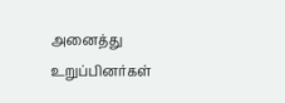அனைத்து உறுப்பினர்கள்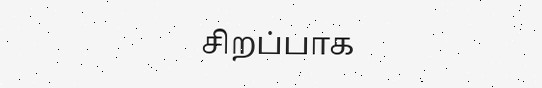சிறப்பாக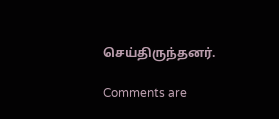செய்திருந்தனர்.

Comments are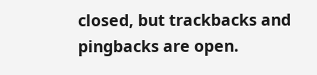closed, but trackbacks and pingbacks are open.